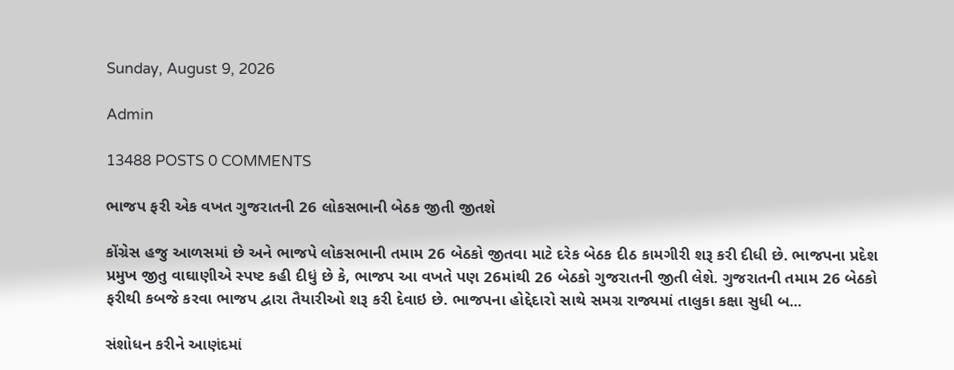Sunday, August 9, 2026

Admin

13488 POSTS 0 COMMENTS

ભાજપ ફરી એક વખત ગુજરાતની 26 લોકસભાની બેઠક જીતી જીતશે

કોંગ્રેસ હજુ આળસમાં છે અને ભાજપે લોકસભાની તમામ 26 બેઠકો જીતવા માટે દરેક બેઠક દીઠ કામગીરી શરૂ કરી દીધી છે. ભાજપના પ્રદેશ પ્રમુખ જીતુ વાઘાણીએ સ્પષ્ટ કહી દીધું છે કે, ભાજપ આ વખતે પણ 26માંથી 26 બેઠકો ગુજરાતની જીતી લેશે. ગુજરાતની તમામ 26 બેઠકો ફરીથી કબજે કરવા ભાજપ દ્વારા તૈયારીઓ શરૂ કરી દેવાઇ છે. ભાજપના હોદ્દેદારો સાથે સમગ્ર રાજ્યમાં તાલુકા કક્ષા સુધી બ...

સંશોધન કરીને આણંદમાં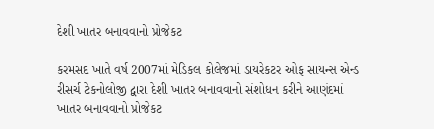દેશી ખાતર બનાવવાનો પ્રોજેકટ

કરમસદ ખાતે વર્ષ 2007માં મેડિકલ કોલેજમાં ડાયરેકટર ઓફ સાયન્સ એન્ડ રીસર્ચ ટેકનોલોજી દ્વારા દેશી ખાતર બનાવવાનો સંશોધન કરીને આણંદમાં ખાતર બનાવવાનો પ્રોજેકટ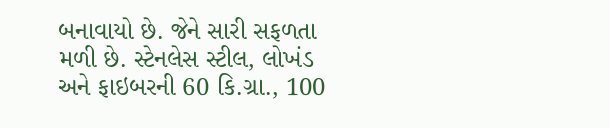બનાવાયો છે. જેને સારી સફળતા મળી છે. સ્ટેનલેસ સ્ટીલ, લોખંડ અને ફાઇબરની 60 કિ.ગ્રા., 100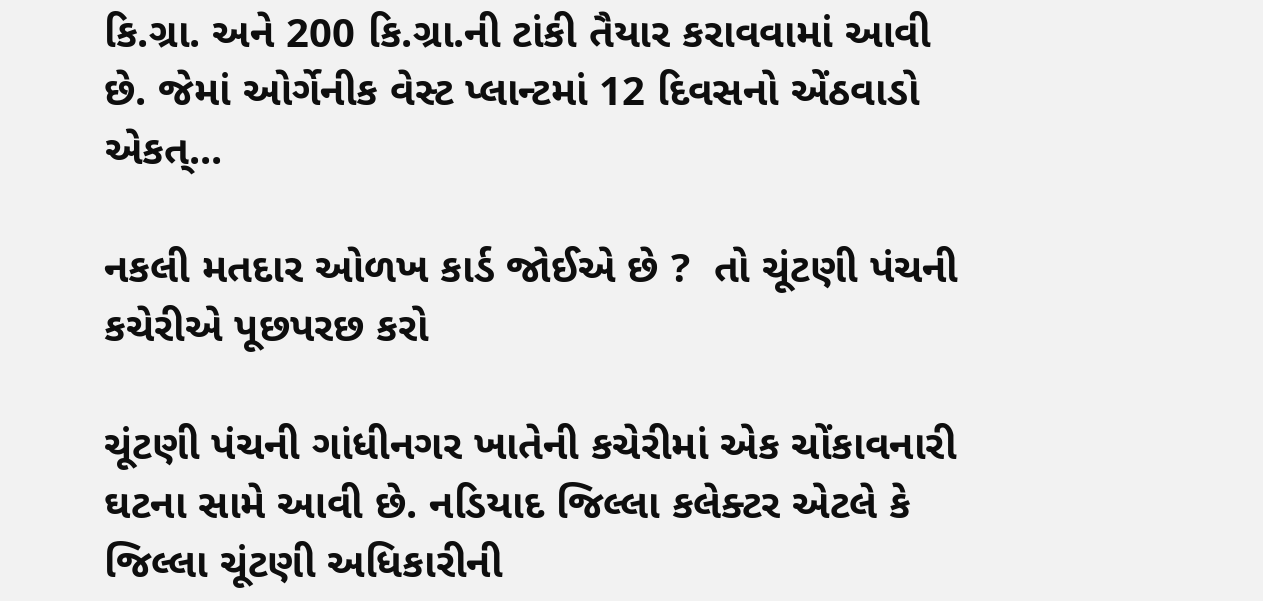કિ.ગ્રા. અને 200 કિ.ગ્રા.ની ટાંકી તૈયાર કરાવવામાં આવી છે. જેમાં ઓર્ગેનીક વેસ્ટ પ્લાન્ટમાં 12 દિવસનો એંઠવાડો એકત્...

નકલી મતદાર ઓળખ કાર્ડ જોઈએ છે ?  તો ચૂંટણી પંચની કચેરીએ પૂછપરછ કરો

ચૂંટણી પંચની ગાંધીનગર ખાતેની કચેરીમાં એક ચોંકાવનારી ઘટના સામે આવી છે. નડિયાદ જિલ્લા કલેક્ટર એટલે કે જિલ્લા ચૂંટણી અધિકારીની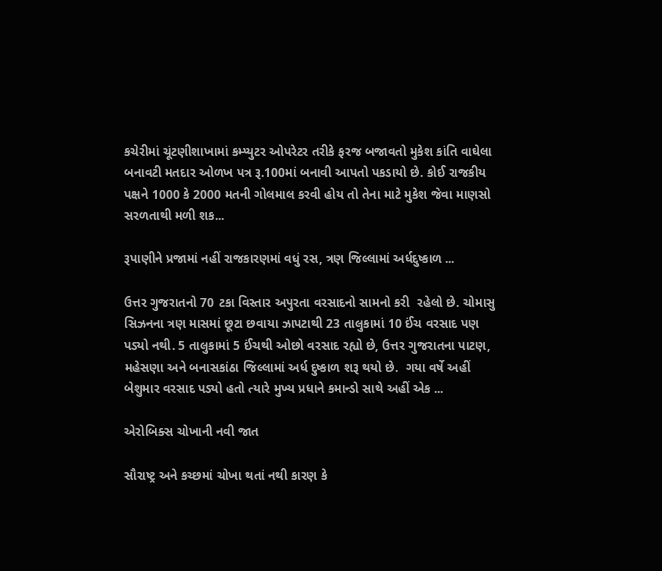કચેરીમાં ચૂંટણીશાખામાં કમ્પ્યુટર ઓપરેટર તરીકે ફરજ બજાવતો મુકેશ કાંતિ વાઘેલા બનાવટી મતદાર ઓળખ પત્ર રૂ.100માં બનાવી આપતો પકડાયો છે. કોઈ રાજકીય પક્ષને 1000 કે 2000 મતની ગોલમાલ કરવી હોય તો તેના માટે મુકેશ જેવા માણસો સરળતાથી મળી શક...

રૂપાણીને પ્રજામાં નહીં રાજકારણમાં વધું રસ, ત્રણ જિલ્લામાં અર્ધદુષ્કાળ ...

ઉત્તર ગુજરાતનો 70 ટકા વિસ્તાર અપુરતા વરસાદનો સામનો કરી  રહેલો છે. ચોમાસુ સિઝનના ત્રણ માસમાં છૂટા છવાયા ઝાપટાથી 23 તાલુકામાં 10 ઈંચ વરસાદ પણ પડ્યો નથી. 5 તાલુકામાં 5 ઈંચથી ઓછો વરસાદ રહ્યો છે, ઉત્તર ગુજરાતના પાટણ, મહેસણા અને બનાસકાંઠા જિલ્લામાં અર્ધ દુષ્કાળ શરૂ થયો છે.  ગયા વર્ષે અહીં બેશુમાર વરસાદ પડ્યો હતો ત્યારે મુખ્ય પ્રધાને કમાન્ડો સાથે અહીં એક ...

એરોબિક્સ ચોખાની નવી જાત

સૌરાષ્ટ્ર અને કચ્છમાં ચોખા થતાં નથી કારણ કે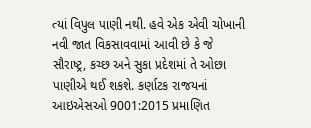ત્યાં વિપુલ પાણી નથી. હવે એક એવી ચોખાની નવી જાત વિકસાવવામાં આવી છે કે જે સૌરાષ્ટ્ર, કચ્છ અને સુકા પ્રદેશમાં તે ઓછા પાણીએ થઈ શકશે. કર્ણાટક રાજયનાં આઇએસઓ 9001:2015 પ્રમાણિત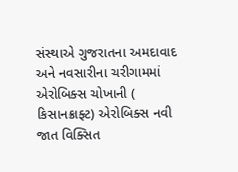સંસ્થાએ ગુજરાતના અમદાવાદ અને નવસારીના ચરીગામમાં એરોબિક્સ ચોખાની ( કિસાનક્રાફ્ટ) એરોબિક્સ નવી જાત વિક્સિત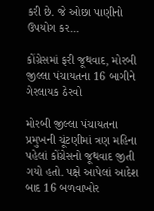કરી છે. જે ઓછા પાણીનો ઉપયોગ કર...

કોંગ્રેસમાં ફરી જૂથવાદ, મોરબી જીલ્લા પંચાયતના 16 બાગીને ગેરલાયક ઠેરવો

મોરબી જીલ્લા પંચાયતના પ્રમુખની ચૂંટણીમાં ત્રણ મહિના પહેલાં કોંગ્રેસનો જૂથવાદ જીતી ગયો હતો. પક્ષે આપેલાં આદેશ બાદ 16 બળવાખોર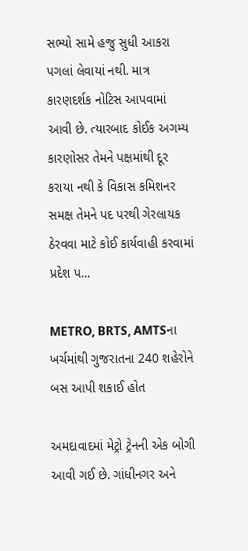સભ્યો સામે હજુ સુધી આકરા પગલાં લેવાયાં નથી. માત્ર કારણદર્શક નોટિસ આપવામાં આવી છે. ત્યારબાદ કોઈક અગમ્ય કારણોસર તેમને પક્ષમાંથી દૂર કરાયા નથી કે વિકાસ કમિશનર સમક્ષ તેમને પદ પરથી ગેરલાયક ઠેરવવા માટે કોઈ કાર્યવાહી કરવામાં પ્રદેશ પ...

METRO, BRTS, AMTSના ખર્ચમાંથી ગુજરાતના 240 શહેરોને બસ આપી શકાઈ હોત

અમદાવાદમાં મેટ્રો ટ્રેનની એક બોગી આવી ગઈ છે. ગાંધીનગર અને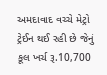અમદાવાદ વચ્ચે મેટ્રો ટ્રેઈન થઈ રહી છે જેનું કૂલ ખર્ચ રૂ.10,700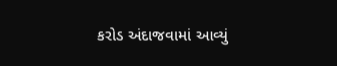કરોડ અંદાજવામાં આવ્યું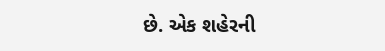છે. એક શહેરની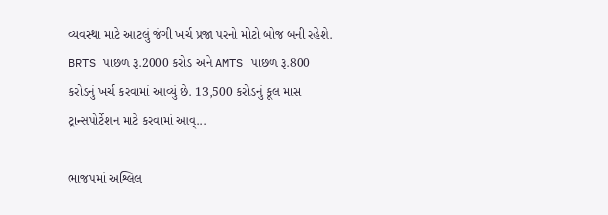વ્યવસ્થા માટે આટલું જંગી ખર્ચ પ્રજા પરનો મોટો બોજ બની રહેશે. BRTS પાછળ રૂ.2000 કરોડ અને AMTS પાછળ રૂ.800 કરોડનું ખર્ચ કરવામાં આવ્યું છે. 13,500 કરોડનું કૂલ માસ ટ્રાન્સપોર્ટેશન માટે કરવામાં આવ્...

ભાજપમાં અશ્લિલ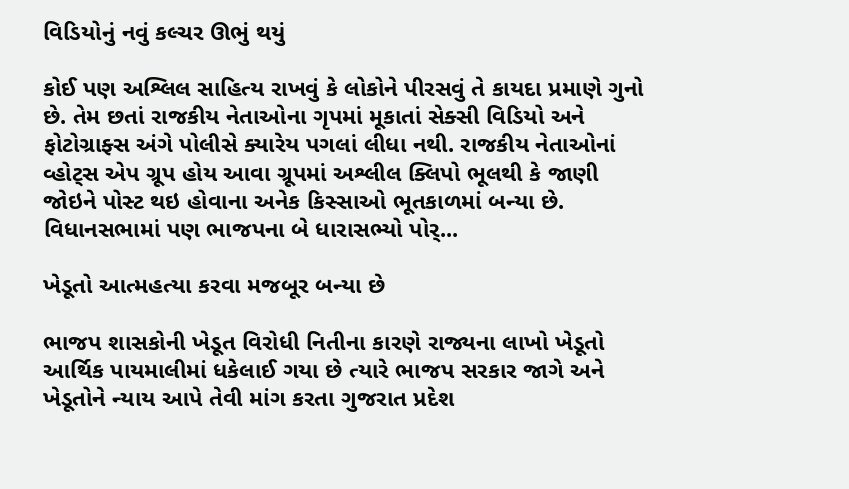વિડિયોનું નવું કલ્ચર ઊભું થયું

કોઈ પણ અશ્લિલ સાહિત્ય રાખવું કે લોકોને પીરસવું તે કાયદા પ્રમાણે ગુનો છે. તેમ છતાં રાજકીય નેતાઓના ગૃપમાં મૂકાતાં સેક્સી વિડિયો અને ફોટોગ્રાફ્સ અંગે પોલીસે ક્યારેય પગલાં લીધા નથી. રાજકીય નેતાઓનાં વ્હોટ્સ એપ ગ્રૂપ હોય આવા ગ્રૂપમાં અશ્લીલ ક્લિપો ભૂલથી કે જાણી જોઇને પોસ્ટ થઇ હોવાના અનેક કિસ્સાઓ ભૂતકાળમાં બન્યા છે. વિધાનસભામાં પણ ભાજપના બે ધારાસભ્યો પોર્...

ખેડૂતો આત્મહત્યા કરવા મજબૂર બન્યા છે

ભાજપ શાસકોની ખેડૂત વિરોધી નિતીના કારણે રાજ્યના લાખો ખેડૂતો આર્થિક પાયમાલીમાં ધકેલાઈ ગયા છે ત્યારે ભાજપ સરકાર જાગે અને ખેડૂતોને ન્યાય આપે તેવી માંગ કરતા ગુજરાત પ્રદેશ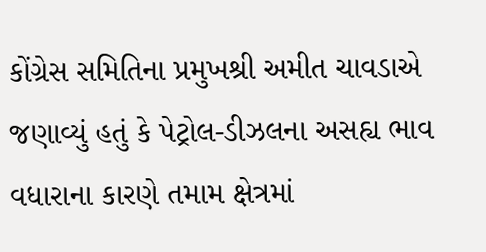કોંગ્રેસ સમિતિના પ્રમુખશ્રી અમીત ચાવડાએ જણાવ્યું હતું કે પેટ્રોલ-ડીઝલના અસહ્ય ભાવ વધારાના કારણે તમામ ક્ષેત્રમાં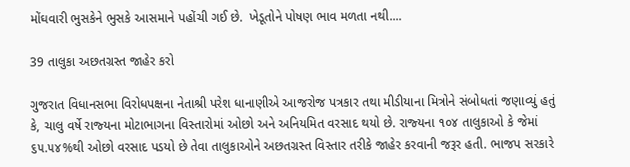મોંઘવારી ભુસકેને ભુસકે આસમાને પહોંચી ગઈ છે.  ખેડૂતોને પોષણ ભાવ મળતા નથી....

39 તાલુકા અછતગ્રસ્ત જાહેર કરો

ગુજરાત વિધાનસભા વિરોધપક્ષના નેતાશ્રી પરેશ ધાનાણીએ આજરોજ પત્રકાર તથા મીડીયાના મિત્રોને સંબોધતાં જણાવ્‍યું હતું કે, ચાલુ વર્ષે રાજ્‍યના મોટાભાગના વિસ્‍તારોમાં ઓછો અને અનિયમિત વરસાદ થયો છે. રાજ્‍યના ૧૦૪ તાલુકાઓ કે જેમાં ૬૫.૫૪%થી ઓછો વરસાદ પડયો છે તેવા તાલુકાઓને અછતગ્રસ્‍ત વિસ્‍તાર તરીકે જાહેર કરવાની જરૂર હતી. ભાજપ સરકારે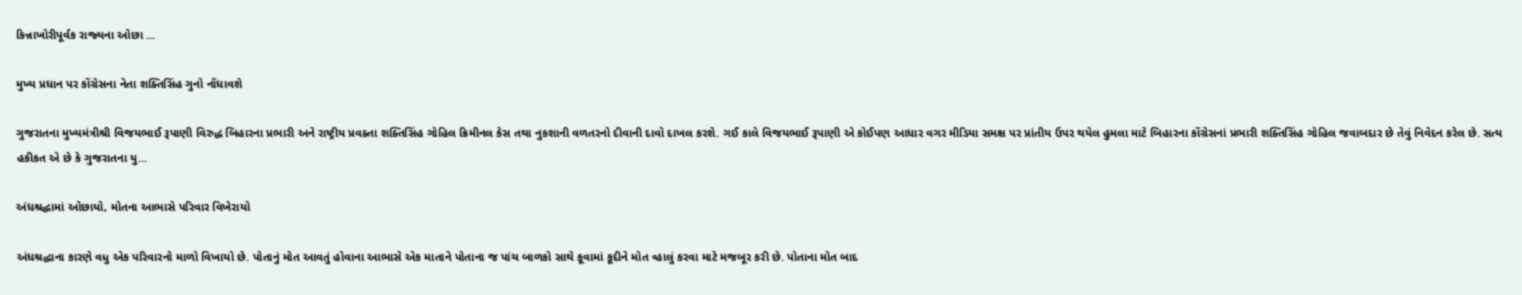કિન્નાખોરીપૂર્વક રાજ્‍યના ઓછા ...

મુખ્ય પ્રધાન પર કોંગ્રેસના નેતા શક્તિસિંહ ગુનો નોંધાવશે

ગુજરાતના મુખ્યમંત્રીશ્રી વિજયભાઈ રૂપાણી વિરુદ્ધ બિહારના પ્રભારી અને રાષ્ટ્રીય પ્રવક્તા શક્તિસિંહ ગોહિલ ક્રિમીનલ કેસ તથા નુકશાની વળતરનો દીવાની દાવો દાખલ કરશે. ગઈ કાલે વિજયભાઈ રૂપાણી એ કોઈપણ આધાર વગર મીડિયા સમક્ષ પર પ્રાંતીય ઉપર થયેલ હુમલા માટે બિહારના કોંગ્રેસનાં પ્રભારી શક્તિસિંહ ગોહિલ જવાબદાર છે તેવું નિવેદન કરેલ છે. સત્ય હકીકત એ છે કે ગુજરાતના યુ...

અંધશ્રદ્ધામાં ઓછાયો, મોતના આભાસે પરિવાર વિખેરાયો

અંધશ્રદ્ધાના કારણે વધુ એક પરિવારનો માળો વિખાયો છે. પોતાનું મોત આવતું હોવાના આભાસે એક માતાને પોતાના જ પાંચ બાળકો સાથે કૂવામાં કૂદીને મોત વ્હાલું કરવા માટે મજબૂર કરી છે. પોતાના મોત બાદ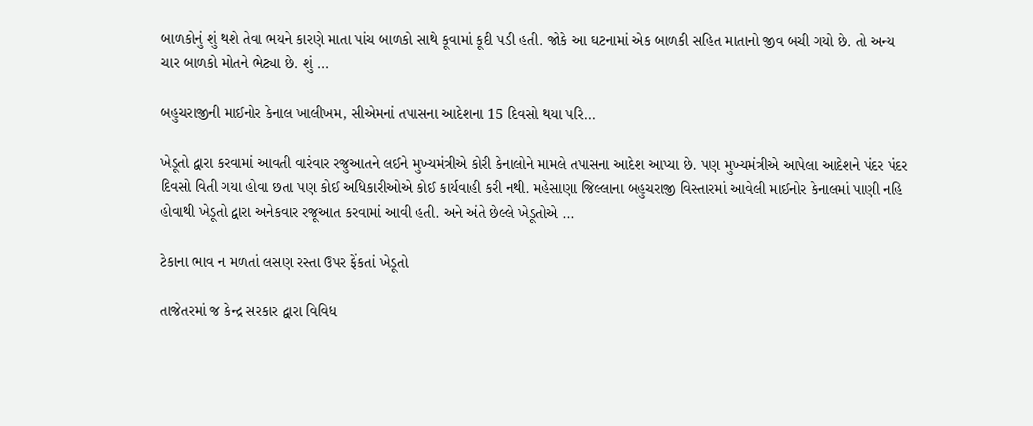બાળકોનું શું થશે તેવા ભયને કારણે માતા પાંચ બાળકો સાથે કૂવામાં કૂદી પડી હતી. જોકે આ ઘટનામાં એક બાળકી સહિત માતાનો જીવ બચી ગયો છે. તો અન્ય ચાર બાળકો મોતને ભેટ્યા છે. શું ...

બહુચરાજીની માઈનોર કેનાલ ખાલીખમ, સીએમનાં તપાસના આદેશના 15 દિવસો થયા પરિ...

ખેડૂતો દ્વારા કરવામાં આવતી વારંવાર રજુઆતને લઈને મુખ્યમંત્રીએ કોરી કેનાલોને મામલે તપાસના આદેશ આપ્યા છે. પણ મુખ્યમંત્રીએ આપેલા આદેશને પંદર પંદર દિવસો વિતી ગયા હોવા છતા પણ કોઈ અધિકારીઓએ કોઈ કાર્યવાહી કરી નથી. મહેસાણા જિલ્લાના બહુચરાજી વિસ્તારમાં આવેલી માઈનોર કેનાલમાં પાણી નહિ હોવાથી ખેડૂતો દ્વારા અનેકવાર રજૂઆત કરવામાં આવી હતી. અને અંતે છેલ્લે ખેડૂતોએ ...

ટેકાના ભાવ ન મળતાં લસણ રસ્તા ઉપર ફેંકતાં ખેડૂતો

તાજેતરમાં જ કેન્દ્ર સરકાર દ્વારા વિવિધ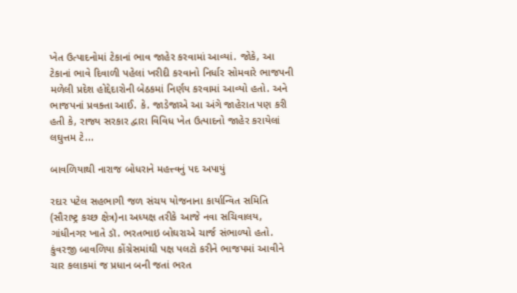ખેત ઉત્પાદનોમાં ટેકાનાં ભાવ જાહેર કરવામાં આવ્યાં. જોકે, આ ટેકાનાં ભાવે દિવાળી પહેલાં ખરીદી કરવાનો નિર્ધાર સોમવારે ભાજપની મળેલી પ્રદેશ હોદ્દેદારોની બેઠકમાં નિર્ણય કરવામાં આવ્યો હતો. અને ભાજપનાં પ્રવક્તા આઈ. કે. જાડેજાએ આ અંગે જાહેરાત પણ કરી હતી કે, રાજ્ય સરકાર દ્વારા વિવિધ ખેત ઉત્પાદનો જાહેર કરાયેલાં લઘુત્તમ ટે...

બાવળિયાથી નારાજ બોધરાને મહત્ત્વનું પદ અપાયું

રદાર પટેલ સહભાગી જળ સંચય યોજનાના કાર્યાન્વિત સમિતિ (સૌરાષ્ટ્ર કચ્છ ક્ષેત્ર)ના અધ્યક્ષ તરીકે આજે નવા સચિવાલય, ગાંધીનગર ખાતે ડૉ. ભરતભાઇ બોઘરાએ ચાર્જ સંભાળ્યો હતો. કુંવરજી બાવળિયા કોંગ્રેસમાંથી પક્ષ પલટો કરીને ભાજપમાં આવીને ચાર કલાકમાં જ પ્રધાન બની જતાં ભરત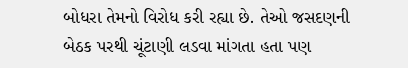બોધરા તેમનો વિરોધ કરી રહ્યા છે. તેઓ જસદણની બેઠક પરથી ચૂંટાણી લડવા માંગતા હતા પણ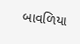બાવળિયા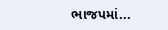ભાજપમાં...